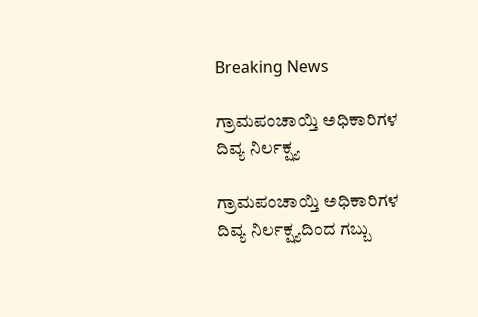Breaking News

ಗ್ರಾಮಪಂಚಾಯ್ತಿ ಅಧಿಕಾರಿಗಳ ದಿವ್ಯ ನಿರ್ಲಕ್ಷ್ಯ

ಗ್ರಾಮಪಂಚಾಯ್ತಿ ಅಧಿಕಾರಿಗಳ ದಿವ್ಯ ನಿರ್ಲಕ್ಷ್ಯದಿಂದ ಗಬ್ಬು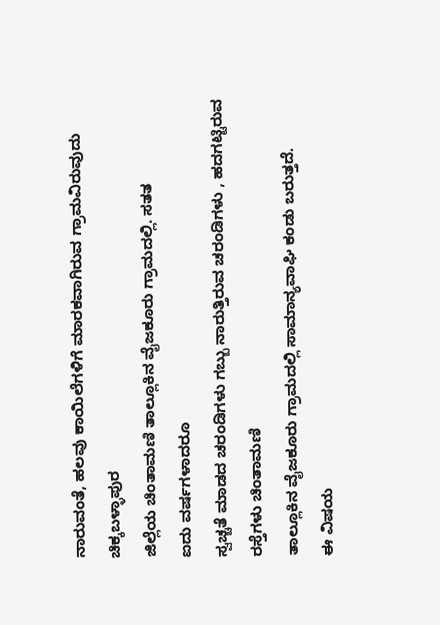ನಾರುವಂತೆ, ಹಲವು ಕಾಯಿಲೆಗಳಿಗೆ ಮಾರಕವಾಗಿರುವ ಗ್ರಾಮವಿರುವುದು
ಚಿಕ್ಕಬಳ್ಳಾಪುರ
ಜಿಲ್ಲೆಯ ಚಿಂತಾಮಣಿ ತಾಲ್ಲೂಕಿನ ವೈಜಕೂರು ಗ್ರಾಮದಲ್ಲಿ. ಸತತ
ಐದು ವರ್ಷಗಳಾದರೂ
ಸ್ವಚ್ಚತೆ ಮಾಡದ ಚರಂಡಿಗಳು ಗಬ್ಬು ನಾರುತ್ತಿರುವ ಚರಂಡಿಗಳು , ಹದಗಟ್ಟಿರುವ
ರಸ್ತೆಗಳು ಚಿಂತಾಮಣಿ
ತಾಲ್ಲೂಕಿನ ವೈಜಕೂರು ಗ್ರಾಮದಲ್ಲಿ ಸಾಮಾನ್ಯವಾಘಿ ಕಂಡು ಬರುತ್ತದೆ.
ಈ ವಿಷಯ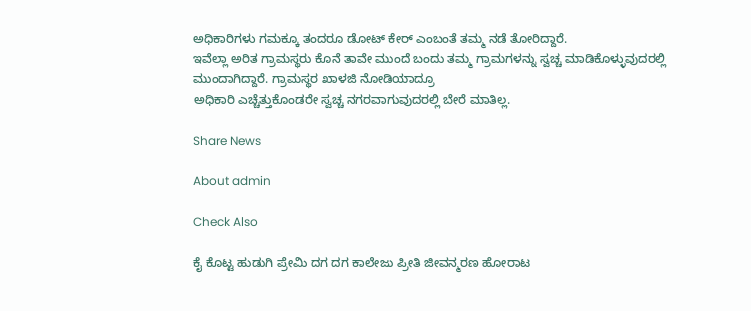ಅಧಿಕಾರಿಗಳು ಗಮಕ್ಕೂ ತಂದರೂ ಡೋಟ್ ಕೇರ್ ಎಂಬಂತೆ ತಮ್ಮ ನಡೆ ತೋರಿದ್ದಾರೆ.
ಇವೆಲ್ಲಾ ಅರಿತ ಗ್ರಾಮಸ್ಥರು ಕೊನೆ ತಾವೇ ಮುಂದೆ ಬಂದು ತಮ್ಮ ಗ್ರಾಮಗಳನ್ನು ಸ್ವಚ್ಚ ಮಾಡಿಕೊಳ್ಳುವುದರಲ್ಲಿ
ಮುಂದಾಗಿದ್ದಾರೆ. ಗ್ರಾಮಸ್ಥರ ಖಾಳಜಿ ನೋಡಿಯಾದ್ರೂ
ಅಧಿಕಾರಿ ಎಚ್ಚೆತ್ತುಕೊಂಡರೇ ಸ್ವಚ್ಚ ನಗರವಾಗುವುದರಲ್ಲಿ ಬೇರೆ ಮಾತಿಲ್ಲ.

Share News

About admin

Check Also

ಕೈ ಕೊಟ್ಟ ಹುಡುಗಿ ಪ್ರೇಮಿ ದಗ ದಗ ಕಾಲೇಜು ಪ್ರೀತಿ ಜೀವನ್ಮರಣ ಹೋರಾಟ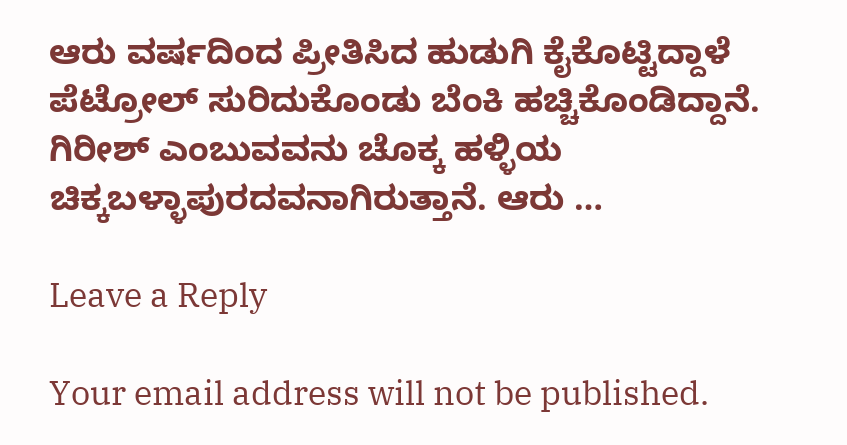ಆರು ವರ್ಷದಿಂದ ಪ್ರೀತಿಸಿದ ಹುಡುಗಿ ಕೈಕೊಟ್ಟಿದ್ದಾಳೆ ಪೆಟ್ರೋಲ್ ಸುರಿದುಕೊಂಡು ಬೆಂಕಿ ಹಚ್ಚಿಕೊಂಡಿದ್ದಾನೆ. ಗಿರೀಶ್ ಎಂಬುವವನು ಚೊಕ್ಕ ಹಳ್ಳಿಯ ಚಿಕ್ಕಬಳ್ಳಾಪುರದವನಾಗಿರುತ್ತಾನೆ. ಆರು …

Leave a Reply

Your email address will not be published.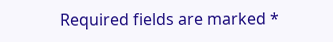Required fields are marked *